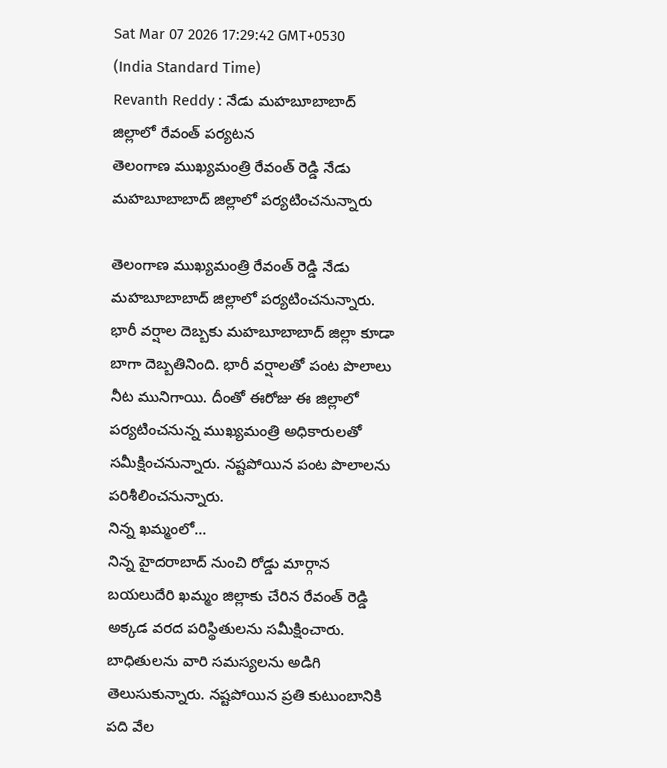Sat Mar 07 2026 17:29:42 GMT+0530 (India Standard Time)
Revanth Reddy : నేడు మహబూబాబాద్ జిల్లాలో రేవంత్ పర్యటన
తెలంగాణ ముఖ్యమంత్రి రేవంత్ రెడ్డి నేడు మహబూబాబాద్ జిల్లాలో పర్యటించనున్నారు

తెలంగాణ ముఖ్యమంత్రి రేవంత్ రెడ్డి నేడు మహబూబాబాద్ జిల్లాలో పర్యటించనున్నారు. భారీ వర్షాల దెబ్బకు మహబూబాబాద్ జిల్లా కూడా బాగా దెబ్బతినింది. భారీ వర్షాలతో పంట పొలాలు నీట మునిగాయి. దీంతో ఈరోజు ఈ జిల్లాలో పర్యటించనున్న ముఖ్యమంత్రి అధికారులతో సమీక్షించనున్నారు. నష్టపోయిన పంట పొలాలను పరిశీలించనున్నారు.
నిన్న ఖమ్మంలో...
నిన్న హైదరాబాద్ నుంచి రోడ్డు మార్గాన బయలుదేరి ఖమ్మం జిల్లాకు చేరిన రేవంత్ రెడ్డి అక్కడ వరద పరిస్థితులను సమీక్షించారు. బాధితులను వారి సమస్యలను అడిగి తెలుసుకున్నారు. నష్టపోయిన ప్రతి కుటుంబానికి పది వేల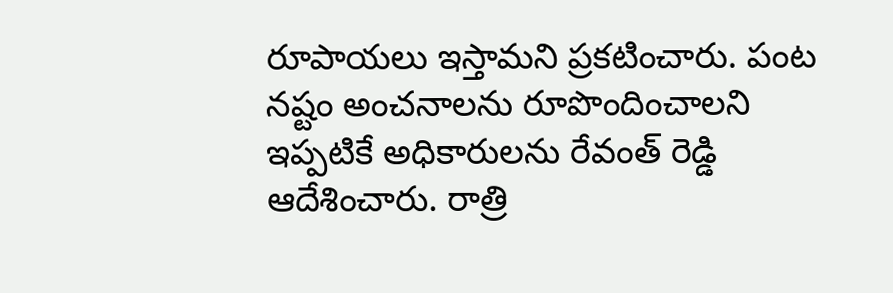రూపాయలు ఇస్తామని ప్రకటించారు. పంట నష్టం అంచనాలను రూపొందించాలని ఇప్పటికే అధికారులను రేవంత్ రెడ్డి ఆదేశించారు. రాత్రి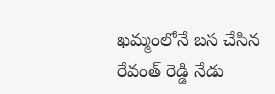ఖమ్మంలోనే బస చేసిన రేవంత్ రెడ్డి నేడు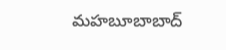మహబూబాబాద్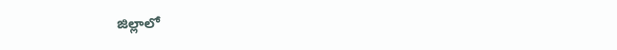జిల్లాలో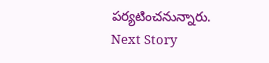పర్యటించనున్నారు.
Next Story